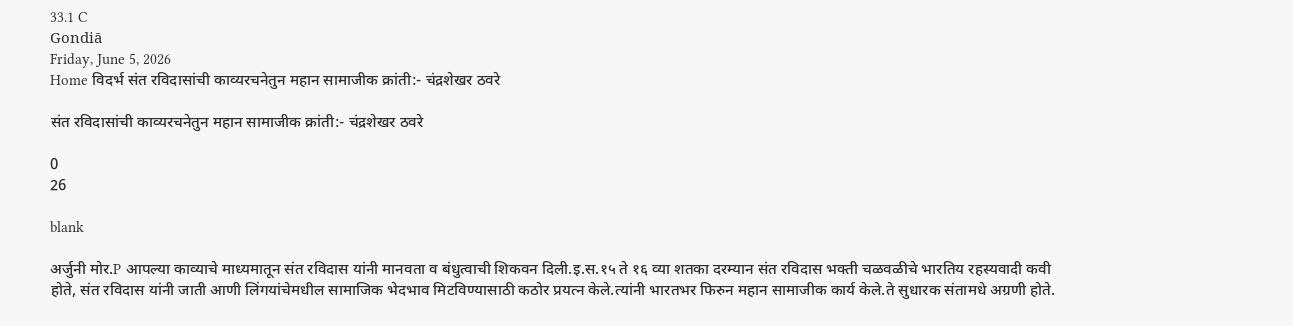33.1 C
Gondiā
Friday, June 5, 2026
Home विदर्भ संत रविदासांची काव्यरचनेतुन महान सामाजीक क्रांती:- चंद्रशेखर ठवरे

संत रविदासांची काव्यरचनेतुन महान सामाजीक क्रांती:- चंद्रशेखर ठवरे

0
26

blank

अर्जुनी मोर.P आपल्या काव्याचे माध्यमातून संत रविदास यांनी मानवता व बंधुत्वाची शिकवन दिली.इ.स.१५ ते १६ व्या शतका दरम्यान संत रविदास भक्ती चळवळीचे भारतिय रहस्यवादी कवी होते, संत रविदास यांनी जाती आणी लिंगयांचेमधील सामाजिक भेदभाव मिटविण्यासाठी कठोर प्रयत्न केले.त्यांनी भारतभर फिरुन महान सामाजीक कार्य केले.ते सुधारक संतामधे अग्रणी होते.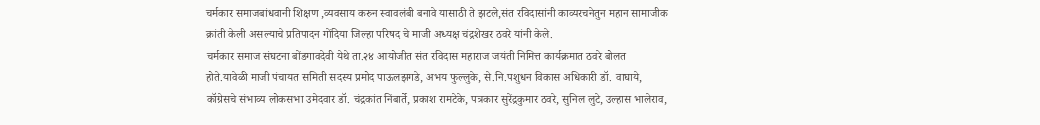चर्मकार समाजबांधवानी शिक्षण ,व्यवसाय करुन स्वावलंबी बनावे यासाठी ते झटले,संत रविदासांनी काव्यरचनेतुन महान सामाजीक क्रांती केली असल्याचे प्रतिपादन गोंदिया जिल्हा परिषद चे माजी अध्यक्ष चंद्रशेखर ठवरे यांनी केले.
चर्मकार समाज संघटना बोंडगावदेवी येथे ता.२४ आयोजीत संत रविदास महाराज जयंती निमित्त कार्यक्रमात ठवरे बोलत होते.यावेळी माजी पंचायत समिती सदस्य प्रमोद पाऊलझगडे, अभय फुल्लुके, से.नि.पशुधन विकास अधिकारी डॉ. वाघाये, कॉग्रेसचे संभाव्य लोकसभा उमेदवार डॉ. चंद्रकांत निंबार्ते, प्रकाश रामटेके, पत्रकार सुरेंद्रकुमार ठवरे, सुनिल लुटे, उल्हास भालेराव,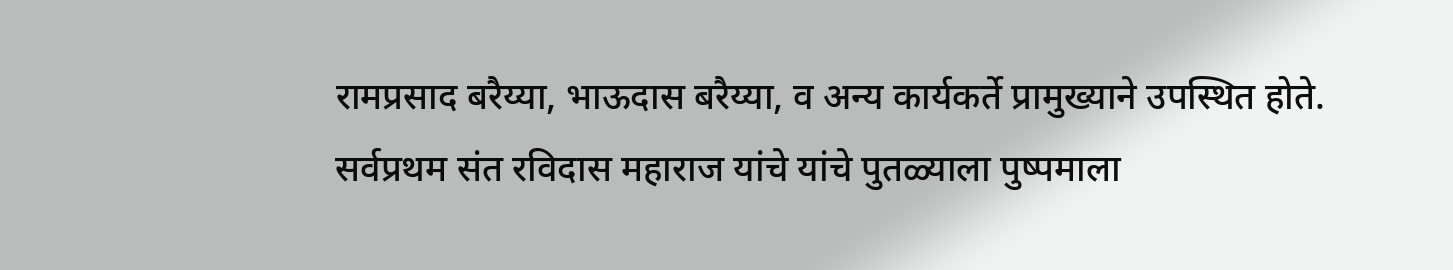रामप्रसाद बरैय्या, भाऊदास बरैय्या, व अन्य कार्यकर्ते प्रामुख्याने उपस्थित होते. सर्वप्रथम संत रविदास महाराज यांचे यांचे पुतळ्याला पुष्पमाला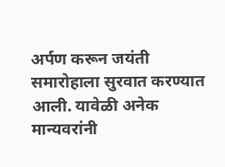अर्पण करून जयंती समारोहाला सुरवात करण्यात आली. यावेळी अनेक मान्यवरांनी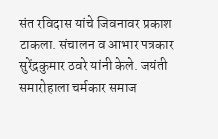संत रविदास यांचे जिवनावर प्रकाश टाकला. संचालन व आभार पत्रकार सुरेंद्रकुमार ठवरे यांनी केले. जयंती समारोहाला चर्मकार समाज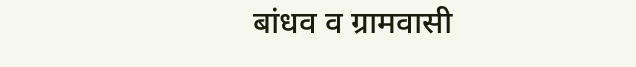बांधव व ग्रामवासी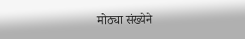मोठ्या संख्येने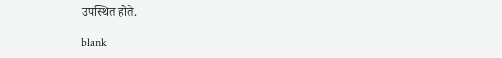उपस्थित होते.

blank